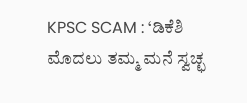KPSC SCAM : ‘ಡಿಕೆಶಿ ಮೊದಲು ತಮ್ಮ ಮನೆ ಸ್ವಚ್ಛ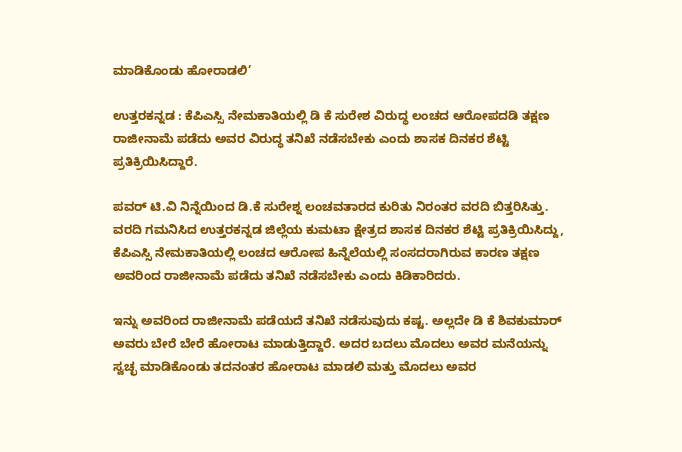ಮಾಡಿಕೊಂಡು ಹೋರಾಡಲಿ’

ಉತ್ತರಕನ್ನಡ : ಕೆಪಿಎಸ್ಸಿ ನೇಮಕಾತಿಯಲ್ಲಿ ಡಿ ಕೆ ಸುರೇಶ ವಿರುದ್ಧ ಲಂಚದ‌ ಆರೋಪದಡಿ ತಕ್ಷಣ ರಾಜೀನಾಮೆ‌ ಪಡೆದು ಅವರ ವಿರುದ್ಧ ತನಿಖೆ ನಡೆಸಬೇಕು ಎಂದು ಶಾಸಕ ದಿನಕರ ಶೆಟ್ಟಿ ಪ್ರತಿಕ್ರಿಯಿಸಿದ್ದಾರೆ.

ಪವರ್ ಟಿ.ವಿ ನಿನ್ನೆಯಿಂದ ಡಿ.ಕೆ ಸುರೇಶ್ನ ಲಂಚವತಾರದ ಕುರಿತು ನಿರಂತರ ವರದಿ ಬಿತ್ತರಿಸಿತ್ತು. ವರದಿ ಗಮನಿಸಿದ ಉತ್ತರಕನ್ನಡ ಜಿಲ್ಲೆಯ ಕುಮಟಾ ಕ್ಷೇತ್ರದ ಶಾಸಕ ದಿನಕರ ಶೆಟ್ಟಿ ಪ್ರತಿಕ್ರಿಯಿಸಿದ್ದು, ಕೆಪಿಎಸ್ಸಿ ನೇಮಕಾತಿಯಲ್ಲಿ ಲಂಚದ‌ ಆರೋಪ ಹಿನ್ನೆಲೆಯಲ್ಲಿ ಸಂಸದರಾಗಿರುವ ಕಾರಣ ತಕ್ಷಣ ಅವರಿಂದ ರಾಜೀನಾಮೆ‌ ಪಡೆದು ತನಿಖೆ ನಡೆಸಬೇಕು ಎಂದು ಕಿಡಿಕಾರಿದರು.

ಇನ್ನು ಅವರಿಂದ ರಾಜೀನಾಮೆ ‌ಪಡೆಯದೆ ತನಿಖೆ ನಡೆಸುವುದು ‌ಕಷ್ಟ. ಅಲ್ಲದೇ ಡಿ ಕೆ ಶಿವಕುಮಾರ್ ಅವರು ಬೇರೆ ಬೇರೆ ಹೋರಾಟ ಮಾಡುತ್ತಿದ್ದಾರೆ. ಅದರ ಬದಲು ಮೊದಲು ಅವರ ಮನೆಯನ್ನು ಸ್ವಚ್ಛ ಮಾಡಿಕೊಂಡು ತದನಂತರ ಹೋರಾಟ ಮಾಡಲಿ ಮತ್ತು ಮೊದಲು ಅವರ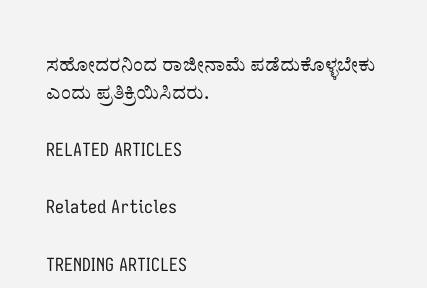ಸಹೋದರನಿಂದ ರಾಜೀನಾಮೆ ಪಡೆದುಕೊಳ್ಳಬೇಕು ಎಂದು ಪ್ರತಿಕ್ರಿಯಿಸಿದರು.

RELATED ARTICLES

Related Articles

TRENDING ARTICLES